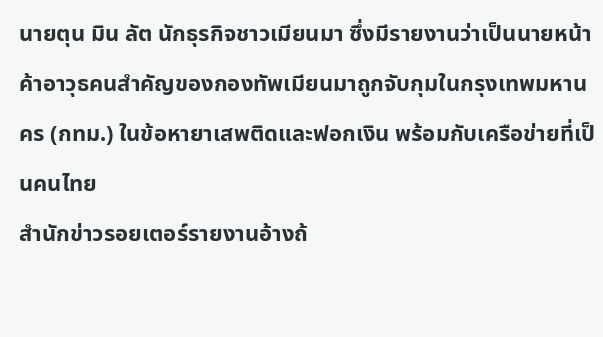นายตุน มิน ลัต นักธุรกิจชาวเมียนมา ซึ่งมีรายงานว่าเป็นนายหน้าค้าอาวุธคนสำคัญของกองทัพเมียนมาถูกจับกุมในกรุงเทพมหานคร (กทม.) ในข้อหายาเสพติดและฟอกเงิน พร้อมกับเครือข่ายที่เป็นคนไทย
สำนักข่าวรอยเตอร์รายงานอ้างถ้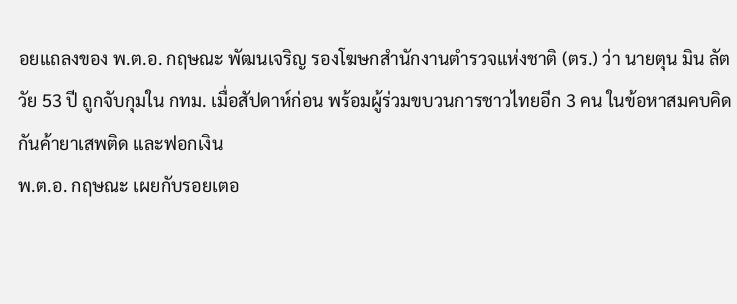อยแถลงของ พ.ต.อ. กฤษณะ พัฒนเจริญ รองโฆษกสำนักงานตำรวจแห่งชาติ (ตร.) ว่า นายตุน มิน ลัต วัย 53 ปี ถูกจับกุมใน กทม. เมื่อสัปดาห์ก่อน พร้อมผู้ร่วมขบวนการชาวไทยอีก 3 คน ในข้อหาสมคบคิดกันค้ายาเสพติด และฟอกเงิน
พ.ต.อ. กฤษณะ เผยกับรอยเตอ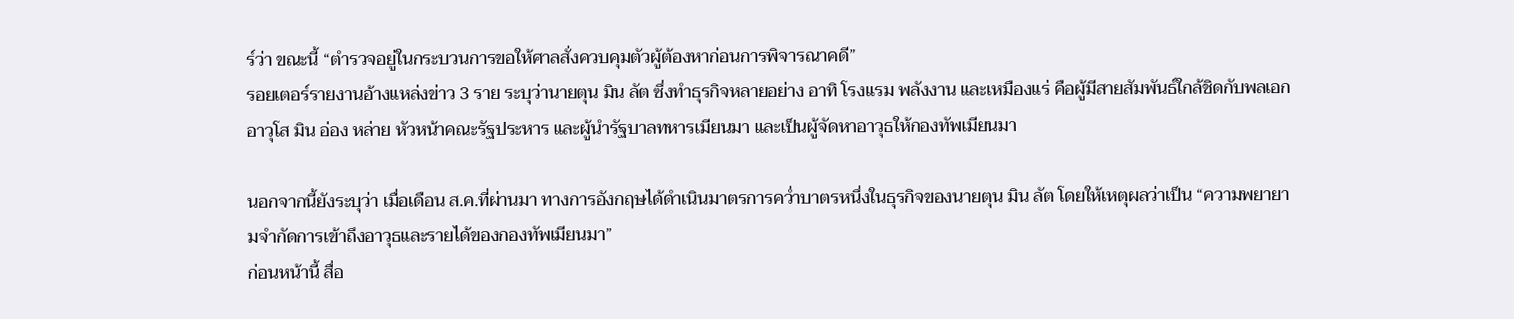ร์ว่า ขณะนี้ “ตำรวจอยู่ในกระบวนการขอให้ศาลสั่งควบคุมตัวผู้ต้องหาก่อนการพิจารณาคดี”
รอยเตอร์รายงานอ้างแหล่งข่าว 3 ราย ระบุว่านายตุน มิน ลัต ซึ่งทำธุรกิจหลายอย่าง อาทิ โรงแรม พลังงาน และเหมืองแร่ คือผู้มีสายสัมพันธ์ใกล้ชิดกับพลเอกอาวุโส มิน อ่อง หล่าย หัวหน้าคณะรัฐประหาร และผู้นำรัฐบาลทหารเมียนมา และเป็นผู้จัดหาอาวุธให้กองทัพเมียนมา

นอกจากนี้ยังระบุว่า เมื่อเดือน ส.ค.ที่ผ่านมา ทางการอังกฤษได้ดำเนินมาตรการคว่ำบาตรหนึ่งในธุรกิจของนายตุน มิน ลัต โดยให้เหตุผลว่าเป็น “ความพยายามจำกัดการเข้าถึงอาวุธและรายได้ของกองทัพเมียนมา”
ก่อนหน้านี้ สื่อ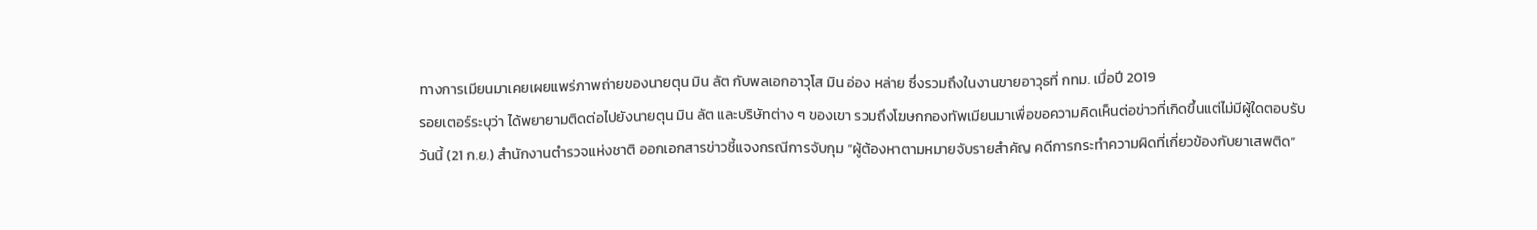ทางการเมียนมาเคยเผยแพร่ภาพถ่ายของนายตุน มิน ลัต กับพลเอกอาวุโส มิน อ่อง หล่าย ซึ่งรวมถึงในงานขายอาวุธที่ กทม. เมื่อปี 2019
รอยเตอร์ระบุว่า ได้พยายามติดต่อไปยังนายตุน มิน ลัต และบริษัทต่าง ๆ ของเขา รวมถึงโฆษกกองทัพเมียนมาเพื่อขอความคิดเห็นต่อข่าวที่เกิดขึ้นแต่ไม่มีผู้ใดตอบรับ
วันนี้ (21 ก.ย.) สำนักงานตำรวจแห่งชาติ ออกเอกสารข่าวชี้แจงกรณีการจับกุม “ผู้ต้องหาตามหมายจับรายสำคัญ คดีการกระทำความผิดที่เกี่ยวข้องกับยาเสพติด”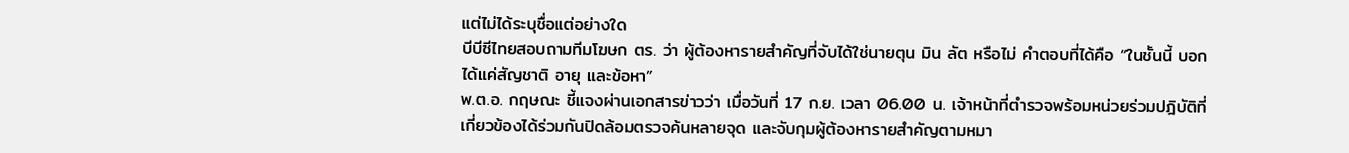แต่ไม่ได้ระบุชื่อแต่อย่างใด
บีบีซีไทยสอบถามทีมโฆษก ตร. ว่า ผู้ต้องหารายสำคัญที่จับได้ใช่นายตุน มิน ลัต หรือไม่ คำตอบที่ได้คือ “ในชั้นนี้ บอกได้แค่สัญชาติ อายุ และข้อหา”
พ.ต.อ. กฤษณะ ชี้แจงผ่านเอกสารข่าวว่า เมื่อวันที่ 17 ก.ย. เวลา 06.00 น. เจ้าหน้าที่ตำรวจพร้อมหน่วยร่วมปฎิบัติที่เกี่ยวข้องได้ร่วมกันปิดล้อมตรวจค้นหลายจุด และจับกุมผู้ต้องหารายสำคัญตามหมา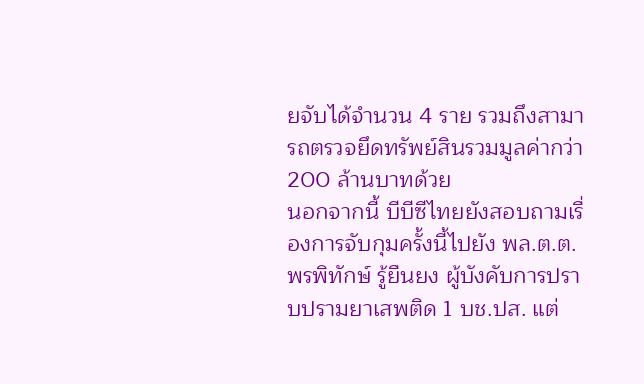ยจับได้จำนวน 4 ราย รวมถึงสามารถตรวจยึดทรัพย์สินรวมมูลค่ากว่า 200 ล้านบาทด้วย
นอกจากนี้ บีบีซีไทยยังสอบถามเรื่องการจับกุมครั้งนี้ไปยัง พล.ต.ต. พรพิทักษ์ รู้ยืนยง ผู้บังคับการปราบปรามยาเสพติด 1 บช.ปส. แต่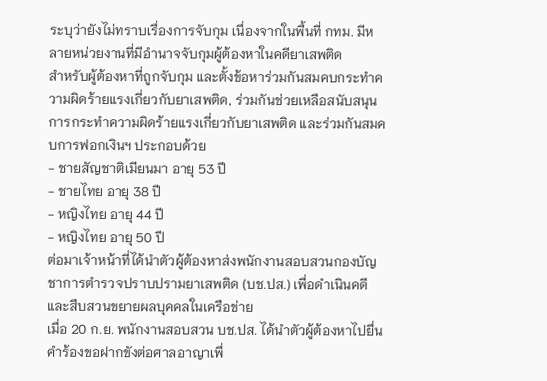ระบุว่ายังไม่ทราบเรื่องการจับกุม เนื่องจากในพื้นที่ กทม. มีหลายหน่วยงานที่มีอำนาจจับกุมผู้ต้องหาในคดียาเสพติด
สำหรับผู้ต้องหาที่ถูกจับกุม และตั้งข้อหาร่วมกันสมคบกระทำความผิดร้ายแรงเกี่ยวกับยาเสพติด, ร่วมกันช่วยเหลือสนับสนุนการกระทำความผิดร้ายแรงเกี่ยวกับยาเสพติด และร่วมกันสมคบการฟอกเงินฯ ประกอบด้วย
- ชายสัญชาติเมียนมา อายุ 53 ปี
- ชายไทย อายุ 38 ปี
- หญิงไทย อายุ 44 ปี
- หญิงไทย อายุ 50 ปี
ต่อมาเจ้าหน้าที่ได้นำตัวผู้ต้องหาส่งพนักงานสอบสวนกองบัญชาการตำรวจปราบปรามยาเสพติด (บช.ปส.) เพื่อดำเนินคดี และสืบสวนขยายผลบุคคลในเครือข่าย
เมื่อ 20 ก.ย. พนักงานสอบสวน บช.ปส. ได้นำตัวผู้ต้องหาไปยื่นคำร้องขอฝากขังต่อศาลอาญาเพื่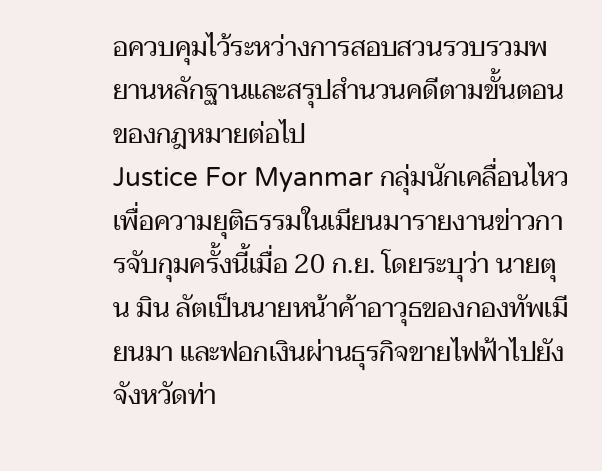อควบคุมไว้ระหว่างการสอบสวนรวบรวมพยานหลักฐานและสรุปสำนวนคดีตามขั้นตอนของกฎหมายต่อไป
Justice For Myanmar กลุ่มนักเคลื่อนไหวเพื่อความยุติธรรมในเมียนมารายงานข่าวการจับกุมครั้งนี้เมื่อ 20 ก.ย. โดยระบุว่า นายตุน มิน ลัตเป็นนายหน้าค้าอาวุธของกองทัพเมียนมา และฟอกเงินผ่านธุรกิจขายไฟฟ้าไปยังจังหวัดท่า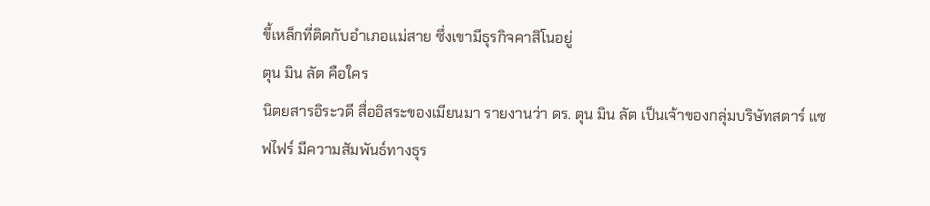ขี้เหล็กที่ติดกับอำเภอแม่สาย ซึ่งเขามีธุรกิจคาสิโนอยู่
ตุน มิน ลัต คือใคร
นิตยสารอิระวดี สื่ออิสระของเมียนมา รายงานว่า ดร. ตุน มิน ลัต เป็นเจ้าของกลุ่มบริษัทสตาร์ แซฟไฟร์ มีความสัมพันธ์ทางธุร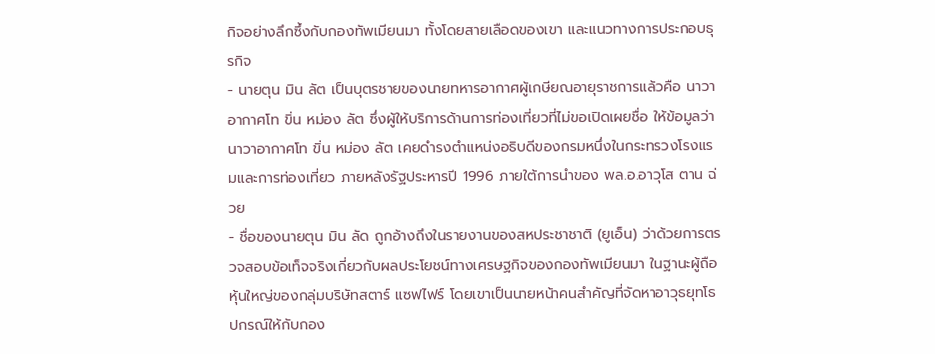กิจอย่างลึกซึ้งกับกองทัพเมียนมา ทั้งโดยสายเลือดของเขา และแนวทางการประกอบธุรกิจ
- นายตุน มิน ลัต เป็นบุตรชายของนายทหารอากาศผู้เกษียณอายุราชการแล้วคือ นาวาอากาศโท ขิ่น หม่อง ลัต ซึ่งผู้ให้บริการด้านการท่องเที่ยวที่ไม่ขอเปิดเผยชื่อ ให้ข้อมูลว่านาวาอากาศโท ขิ่น หม่อง ลัต เคยดำรงตำแหน่งอธิบดีของกรมหนึ่งในกระทรวงโรงแรมและการท่องเที่ยว ภายหลังรัฐประหารปี 1996 ภายใต้การนำของ พล.อ.อาวุโส ตาน ฉ่วย
- ชื่อของนายตุน มิน ลัด ถูกอ้างถึงในรายงานของสหประชาชาติ (ยูเอ็น) ว่าด้วยการตรวจสอบข้อเท็จจริงเกี่ยวกับผลประโยชน์ทางเศรษฐกิจของกองทัพเมียนมา ในฐานะผู้ถือหุ้นใหญ่ของกลุ่มบริษัทสตาร์ แซฟไฟร์ โดยเขาเป็นนายหน้าคนสำคัญที่จัดหาอาวุธยุทโธปกรณ์ให้กับกอง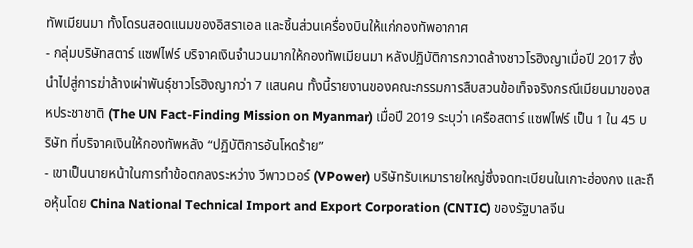ทัพเมียนมา ทั้งโดรนสอดแนมของอิสราเอล และชิ้นส่วนเครื่องบินให้แก่กองทัพอากาศ
- กลุ่มบริษัทสตาร์ แซฟไฟร์ บริจาคเงินจำนวนมากให้กองทัพเมียนมา หลังปฏิบัติการกวาดล้างชาวโรฮิงญาเมื่อปี 2017 ซึ่งนำไปสู่การฆ่าล้างเผ่าพันธุ์ชาวโรฮิงญากว่า 7 แสนคน ทั้งนี้รายงานของคณะกรรมการสืบสวนข้อเท็จจริงกรณีเมียนมาของสหประชาชาติ (The UN Fact-Finding Mission on Myanmar) เมื่อปี 2019 ระบุว่า เครือสตาร์ แซฟไฟร์ เป็น 1 ใน 45 บริษัท ที่บริจาคเงินให้กองทัพหลัง “ปฏิบัติการอันโหดร้าย”
- เขาเป็นนายหน้าในการทำข้อตกลงระหว่าง วีพาวเวอร์ (VPower) บริษัทรับเหมารายใหญ่ซึ่งจดทะเบียนในเกาะฮ่องกง และถือหุ้นโดย China National Technical Import and Export Corporation (CNTIC) ของรัฐบาลจีน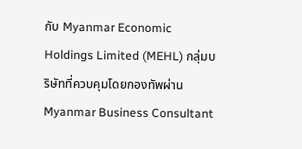กับ Myanmar Economic Holdings Limited (MEHL) กลุ่มบริษัทที่ควบคุมโดยกองทัพผ่าน Myanmar Business Consultant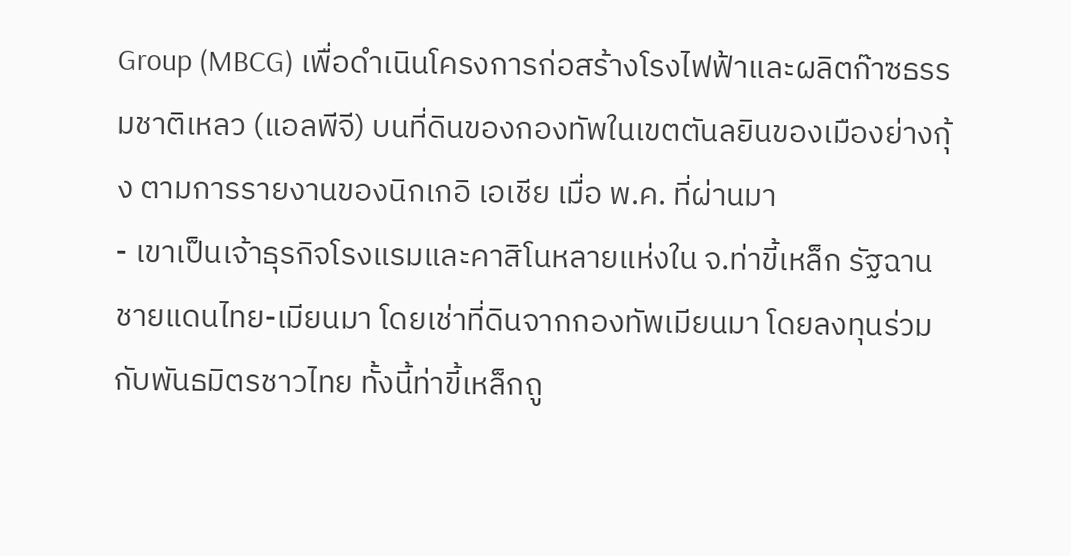Group (MBCG) เพื่อดำเนินโครงการก่อสร้างโรงไฟฟ้าและผลิตก๊าซธรรมชาติเหลว (แอลพีจี) บนที่ดินของกองทัพในเขตตันลยินของเมืองย่างกุ้ง ตามการรายงานของนิกเกอิ เอเชีย เมื่อ พ.ค. ที่ผ่านมา
- เขาเป็นเจ้าธุรกิจโรงแรมและคาสิโนหลายแห่งใน จ.ท่าขี้เหล็ก รัฐฉาน ชายแดนไทย-เมียนมา โดยเช่าที่ดินจากกองทัพเมียนมา โดยลงทุนร่วมกับพันธมิตรชาวไทย ทั้งนี้ท่าขี้เหล็กถู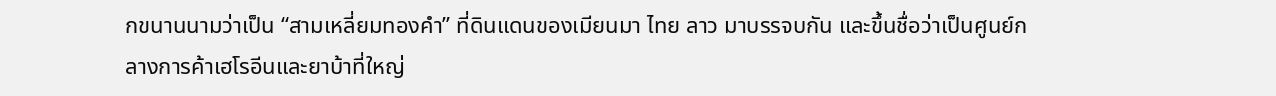กขนานนามว่าเป็น “สามเหลี่ยมทองคำ” ที่ดินแดนของเมียนมา ไทย ลาว มาบรรจบกัน และขึ้นชื่อว่าเป็นศูนย์กลางการค้าเฮโรอีนและยาบ้าที่ใหญ่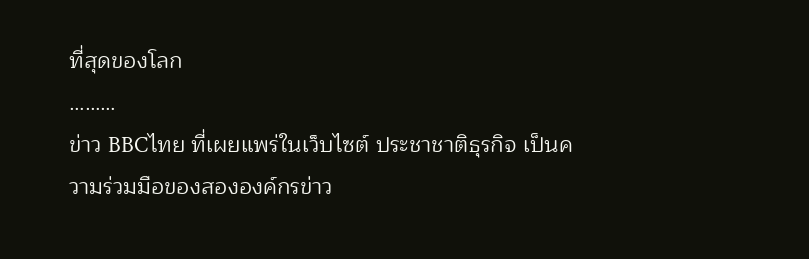ที่สุดของโลก
………
ข่าว BBCไทย ที่เผยแพร่ในเว็บไซต์ ประชาชาติธุรกิจ เป็นความร่วมมือของสององค์กรข่าว